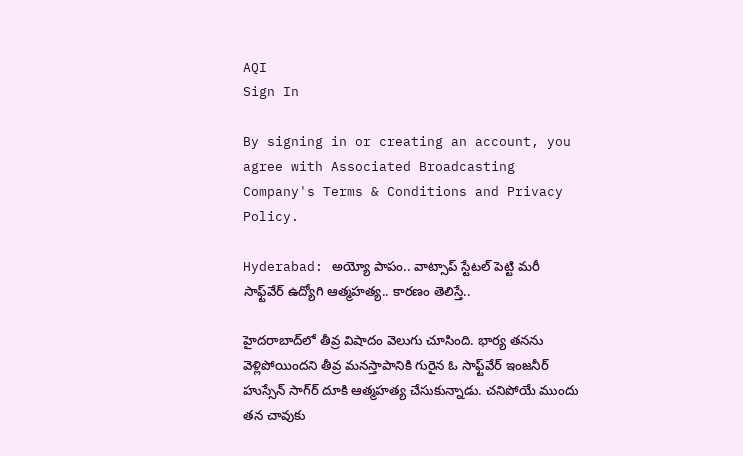AQI
Sign In

By signing in or creating an account, you agree with Associated Broadcasting Company's Terms & Conditions and Privacy Policy.

Hyderabad: అయ్యో పాపం.. వాట్సాప్ స్టేటల్ పెట్టి మరీ సాఫ్ట్‌వేర్ ఉద్యోగి ఆత్మహత్య.. కారణం తెలిస్తే..

హైదరాబాద్‌లో తీవ్ర విషాదం వెలుగు చూసింది. భార్య తనను వెళ్లిపోయిందని తీవ్ర మనస్తాపానికి గురైన ఓ సాఫ్ట్‌వేర్ ఇంజనీర్ హుస్సేన్ సాగ్‌ర్ దూకి ఆత్మహత్య చేసుకున్నాడు. చనిపోయే ముందు తన చావుకు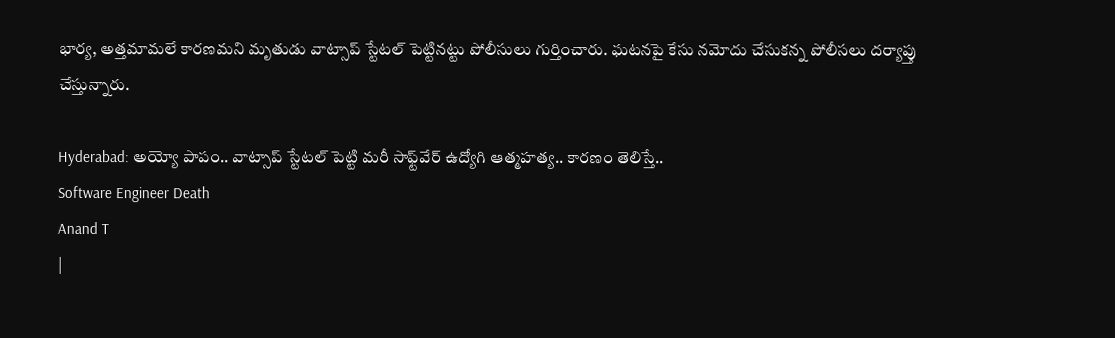భార్య, అత్తమామలే కారణమని మృతుడు వాట్సాప్ స్టేటల్‌ పెట్టినట్టు పోలీసులు గుర్తించారు. ఘటనపై కేసు నమోదు చేసుకన్న పోలీసలు దర్యాప్తు చేస్తున్నారు.

Hyderabad: అయ్యో పాపం.. వాట్సాప్ స్టేటల్ పెట్టి మరీ సాఫ్ట్‌వేర్ ఉద్యోగి ఆత్మహత్య.. కారణం తెలిస్తే..
Software Engineer Death
Anand T
|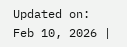Updated on: Feb 10, 2026 |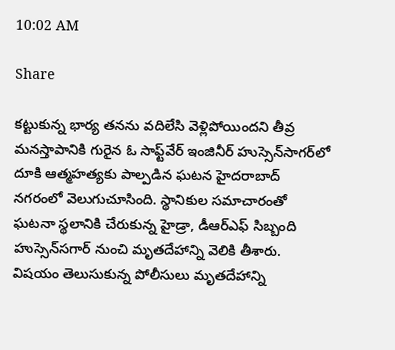10:02 AM

Share

కట్టుకున్న భార్య తనను వదిలేసి వెళ్లిపోయిందని తీవ్ర మనస్తాపానికి గురైన ఓ సాఫ్ట్‌వేర్ ఇంజినీర్ హుస్సెన్‌సాగర్‌లో దూకి ఆత్మహత్యకు పాల్పడిన ఘటన హైదరాబాద్‌ నగరంలో వెలుగుచూసింది. స్థానికుల సమాచారంతో ఘటనా స్థలానికి చేరుకున్న హైడ్రా, డీఆర్ఎఫ్ సిబ్బంది హుస్సెన్‌సగార్‌ నుంచి మృతదేహాన్ని వెలికి తీశారు. విషయం తెలుసుకున్న పోలీసులు మృతదేహాన్ని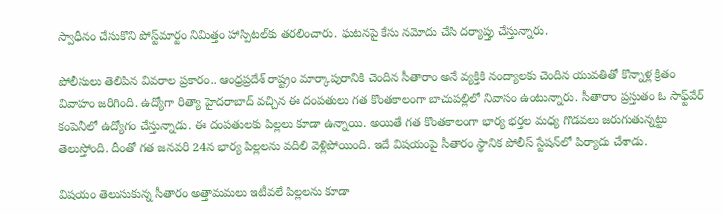స్వాధీనం చేసుకొని పోస్ట్‌మార్టం నిమిత్తం హాస్పిటల్‌కు తరలించారు. ఘటనపై కేసు నమోదు చేసి దర్యాప్తు చేస్తున్నారు.

పోలీసులు తెలిపిన వివరాల ప్రకారం.. ఆంధ్రప్రదేశ్ రాష్ట్రం మార్కాపురానికి చెందిన సీతారాం అనే వ్యక్తికి నంద్యాలకు చెందిన యువతితో కొన్నాళ్ల క్రితం వివాహం జరిగింది. ఉద్యోగా రిత్యా హైదరాబాద్‌ వచ్చిన ఈ దంపతులు గత కొంతకాలంగా బాచుపల్లిలో నివాసం ఉంటున్నారు. సీతారాం ప్రస్తుతం ఓ సాఫ్ట్‌వేర్ కంపెనీలో ఉద్యోగం చేస్తున్నాడు. ఈ దంపతులకు పిల్లలు కూడా ఉన్నాయి. అయితే గత కొంతకాలంగా భార్య భర్తల మధ్య గొడవలు జరుగుతున్నట్టు తెలుస్తోంది. దీంతో గత జనవరి 24న భార్య పిల్లలను వదిలి వెళ్లిపోయింది. ఇదే విషయంపై సీతారం స్థానిక పోలీస్ స్టేషన్‌లో పిర్యాదు చేశాడు.

విషయం తెలుసుకున్న సీతారం అత్తామమలు ఇటీవలే పిల్లలను కూడా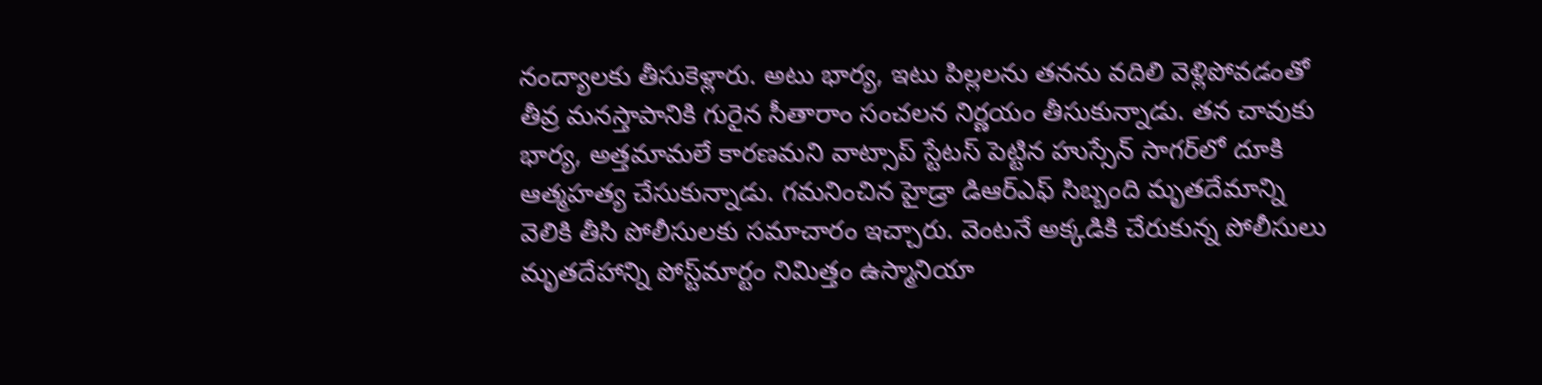నంద్యాలకు తీసుకెళ్లారు. అటు భార్య, ఇటు పిల్లలను తనను వదిలి వెళ్లిపోవడంతో తీవ్ర మనస్తాపానికి గురైన సీతారాం సంచలన నిర్ణయం తీసుకున్నాడు. తన చావుకు భార్య, అత్తమామలే కారణమని వాట్సాప్ స్టేటస్‌ పెట్టిన హుస్సేన్ సాగర్‌లో దూకి ఆత్మహత్య చేసుకున్నాడు. గమనించిన హైడ్రా డిఆర్ఎఫ్ సిబ్బంది మృతదేమాన్ని వెలికి తీసి పోలీసులకు సమాచారం ఇచ్చారు. వెంటనే అక్కడికి చేరుకున్న పోలీసులు మృతదేహాన్ని పోస్ట్‌మార్టం నిమిత్తం ఉస్మానియా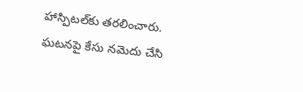హాస్పిటల్‌కు తరలించారు. ఘటనపై కేసు నమెదు చేసి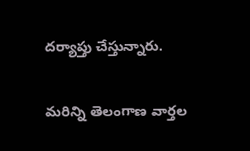దర్యాప్తు చేస్తున్నారు.

మరిన్ని తెలంగాణ వార్తల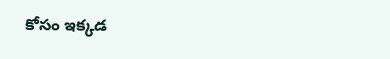కోసం ఇక్కడ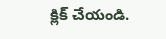క్లిక్ చేయండి.